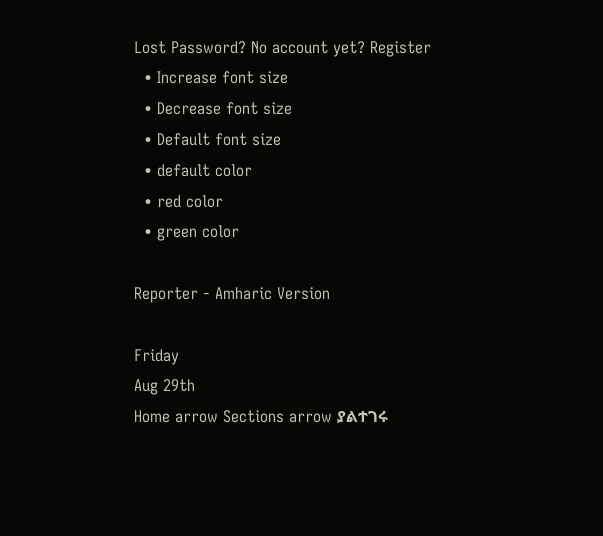Lost Password? No account yet? Register
  • Increase font size
  • Decrease font size
  • Default font size
  • default color
  • red color
  • green color

Reporter - Amharic Version

Friday
Aug 29th
Home arrow Sections arrow ያልተገሩ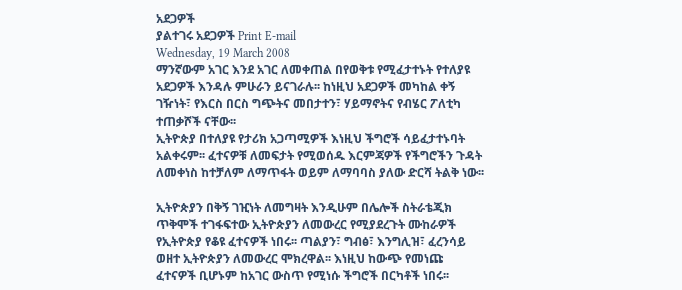አደጋዎች
ያልተገሩ አደጋዎች Print E-mail
Wednesday, 19 March 2008
ማንኛውም አገር እንደ አገር ለመቀጠል በየወቅቱ የሚፈታተኑት የተለያዩ አደጋዎች እንዳሉ ምሁራን ይናገራሉ፡፡ ከነዚህ አደጋዎች መካከል ቀኝ ገዥነት፣ የእርስ በርስ ግጭትና መበታተን፣ ሃይማኖትና የብሄር ፖለቲካ ተጠቃሾች ናቸው፡፡
ኢትዮጵያ በተለያዩ የታሪክ አጋጣሚዎች እነዚህ ችግሮች ሳይፈታተኑባት አልቀሩም፡፡ ፈተናዎቹ ለመፍታት የሚወሰዱ እርምጃዎች የችግሮችን ጉዳት ለመቀነስ ከተቻለም ለማጥፋት ወይም ለማባባስ ያለው ድርሻ ትልቅ ነው፡፡

ኢትዮጵያን በቅኝ ገዢነት ለመግዛት እንዲሁም በሌሎች ስትራቴጂክ ጥቅሞች ተገፋፍተው ኢትዮጵያን ለመውረር የሚያደረጉት ሙከራዎች የኢትዮጵያ የቆዩ ፈተናዎች ነበሩ፡፡ ጣልያን፣ ግብፅ፣ እንግሊዝ፣ ፈረንሳይ ወዘተ ኢትዮጵያን ለመውረር ሞክረዋል፡፡ እነዚህ ከውጭ የመነጩ ፈተናዎች ቢሆኑም ከአገር ውስጥ የሚነሱ ችግሮች በርካቶች ነበሩ፡፡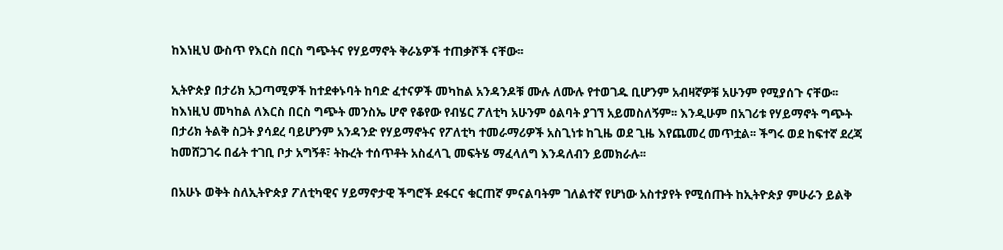ከእነዚህ ውስጥ የእርስ በርስ ግጭትና የሃይማኖት ቅራኔዎች ተጠቃሾች ናቸው፡፡

ኢትዮጵያ በታሪክ አጋጣሚዎች ከተደቀኑባት ከባድ ፈተናዎች መካከል አንዳንዶቹ ሙሉ ለሙሉ የተወገዱ ቢሆንም አብዛኛዎቹ አሁንም የሚያሰጉ ናቸው፡፡ ከእነዚህ መካከል ለእርስ በርስ ግጭት መንስኤ ሆኖ የቆየው የብሄር ፖለቲካ አሁንም ዕልባት ያገኘ አይመስለኝም፡፡ እንዲሁም በአገሪቱ የሃይማኖት ግጭት በታሪክ ትልቅ ስጋት ያሳደረ ባይሆንም አንዳንድ የሃይማኖትና የፖለቲካ ተመራማሪዎች አስጊነቱ ከጊዜ ወደ ጊዜ እየጨመረ መጥቷል፡፡ ችግሩ ወደ ከፍተኛ ደረጃ ከመሸጋገሩ በፊት ተገቢ ቦታ አግኝቶ፣ ትኩረት ተሰጥቶት አስፈላጊ መፍትሄ ማፈላለግ እንዳለብን ይመክራሉ፡፡

በአሁኑ ወቅት ስለኢትዮጵያ ፖለቲካዊና ሃይማኖታዊ ችግሮች ደፋርና ቁርጠኛ ምናልባትም ገለልተኛ የሆነው አስተያየት የሚሰጡት ከኢትዮጵያ ምሁራን ይልቅ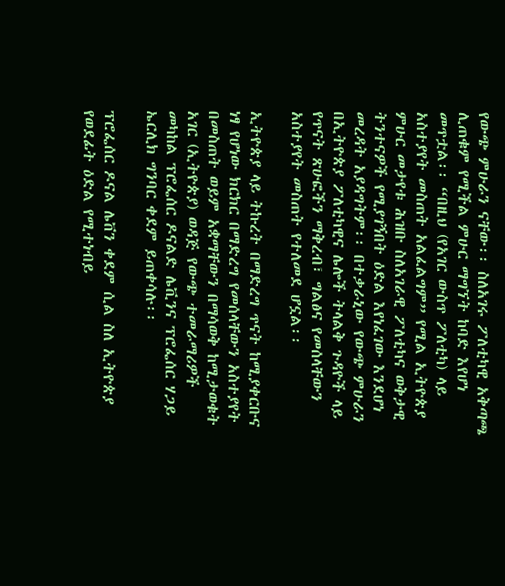የውጭ ምሁራን ናቸው፡፡ ስለአገሩ ፖለቲካዊ አቅጣጫ ሊጠቁም የሚችል ምሁር ማግኘት ከባድ እየሆነ መጥቷል፡፡ “በዚህ (የአገር ውስጥ ፖለቲካ) ላይ አስተያየት መስጠት አልፈልግም” የሚል ኢትዮጵያ ምሁር መታየቱ ሕዝቡ ስለአገራዊ ፖለቲካና ወቅታዊ ትንተናዎች የሚያገኝበት ዕድል እየነፈገው እንደሆነ መረዳት አያዳግትም፡፡ በተቃራኒው የውጭ ምሁራን በኢትዮጵያ ፖለቲካዊና ሌሎች ትላልቅ ጉዳዮች ላይ የጥናት ጽሁፎችን ማቅረብ፣ ግልፅና የመሰላቸውን አስተያየት መስጠት የተለመደ ሆኗል፡፡

ኢትዮጵያ ላይ ትኩረት በማድረግ ጥናት ከሚያቀርቡና ነፃ የሆነው ክርክር በማድረግ የመሰላቸውን አስተያየት በመስጠት ወይም አቋማቸውን በማሳወቅ ከሚታወቁት አገር (ኢትዮጵያ) ወዳጅ የውጭ ተመራማሪዎች መካከል ፕሮፌሰር ዶናልድ ሌቪንና ፕሮፌሰር ሃጋይ ኤርሊክ ግንባር ቀደም ይጠቀሳሉ፡፡

ፕሮፌሰር ዶናል ሌቨን ቀደም ሲል ስለ ኢትዮጵያ የወደፊት ዕድል የሚተነብይ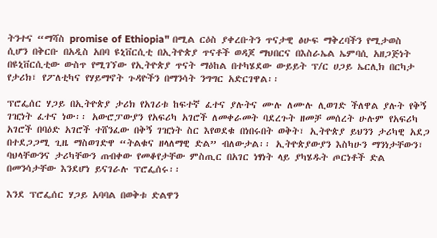ትንተና “ማሻስ promise of Ethiopia" በሚል ርዕስ ያቀረቡትን ጥናታዊ ፅሁፍ ማቅረባችን የሚታወስ ሲሆን በቅርቡ በአዲስ አበባ ዩኒቨርሲቲ በኢትዮጵያ ጥናቶች ወዳጆ ማህበርና በእስራኤል ኤምባሲ አዘጋጅነት በዩኒቨርሲቲው ውስጥ የሚገኘው የኢትዮጵያ ጥናት ማዕከል በተካሄደው ውይይት ፕ/ር ሀጋይ ኤርሊክ በርካታ የታሪክ፣ የፖለቲካና የሃይማኖት ጉዳዮችን በማንሳት ንግግር አድርገዋል፡፡

ፕሮፌሰር ሃጋይ በኢትዮጵያ ታሪክ የአገሪቱ ከፍተኛ ፈተና ያሉትና ሙሉ ለሙሉ ሊወገድ ችለዋል ያሉት የቅኝ ገዢነት ፈተና ነው፡፡ አውሮፓውያን የአፍሪካ አገሮች ለመቀራመት ባደረጉት ዘመቻ መሰረት ሁሉም የአፍሪካ አገሮች በባዕድ አገሮች ተሸንፈው በቅኝ ገዢነት ስር እየወደቁ በነበሩበት ወቅት፣ ኢትዮጵያ ይህንን ታሪካዊ አደጋ በተደጋጋሚ ጊዜ ማስወገድዋ “ትልቁና ዘላለማዊ ድል” ብለውታል፡፡ ኢትዮጵያውያን እስካሁን ማንነታቸውን፣ ባህላቸውንና ታሪካቸውን ጠብቀው የመቆየታቸው ምስጢር በአገር ነፃነት ላይ ያካሄዱት ጦርነቶች ድል በመንሳታቸው እንደሆነ ይናገራሉ ፕሮፌሰሩ፡፡

እንደ ፕሮፌሰር ሃጋይ አባባል በወቅቱ ድልዋን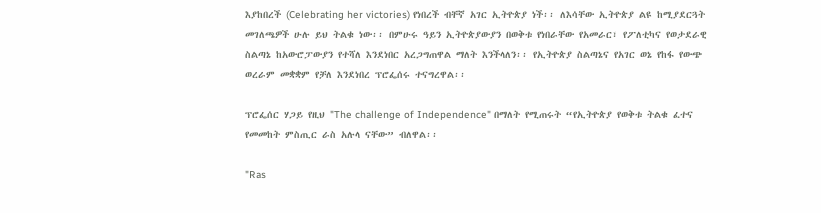እያከበረች (Celebrating her victories) የነበረች ብቸኛ አገር ኢትዮጵያ ነች፡፡ ለእሳቸው ኢትዮጵያ ልዩ ከሚያደርጓት መገለጫዎች ሁሉ ይህ ትልቁ ነው፡፡ በምሁሩ ዓይን ኢትዮጵያውያን በወቅቱ የነበራቸው የአመራር፣ የፖለቲካና የወታደራዊ ስልጣኔ ከአውሮፓውያን የተሻለ እንደነበር አረጋግጠዋል ማለት እንችላለን፡፡ የኢትዮጵያ ስልጣኔና የአገር ወኔ የከፋ የውጭ ወረራም መቋቋም የቻለ እንደነበረ ፕሮፌሰሩ ተናግረዋል፡፡

ፕሮፌሰር ሃጋይ የዚህ "The challenge of Independence" በማለት የሚጠሩት “የኢትዮጵያ የወቅቱ ትልቁ ፈተና የመመከት ምስጢር ራስ አሉላ ናቸው” ብለዋል፡፡

"Ras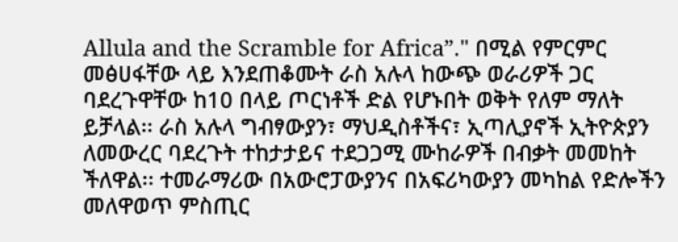Allula and the Scramble for Africa”." በሚል የምርምር መፅሀፋቸው ላይ እንደጠቆሙት ራስ አሉላ ከውጭ ወራሪዎች ጋር ባደረጉዋቸው ከ10 በላይ ጦርነቶች ድል የሆኑበት ወቅት የለም ማለት ይቻላል፡፡ ራስ አሉላ ግብፃውያን፣ ማህዲስቶችና፣ ኢጣሊያኖች ኢትዮጵያን ለመውረር ባደረጉት ተከታታይና ተደጋጋሚ ሙከራዎች በብቃት መመከት ችለዋል፡፡ ተመራማሪው በአውሮፓውያንና በአፍሪካውያን መካከል የድሎችን መለዋወጥ ምስጢር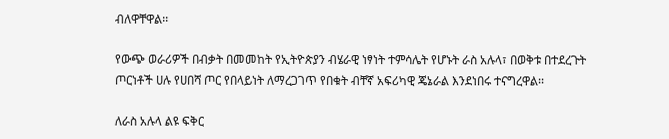ብለዋቸዋል፡፡

የውጭ ወራሪዎች በብቃት በመመከት የኢትዮጵያን ብሄራዊ ነፃነት ተምሳሌት የሆኑት ራስ አሉላ፣ በወቅቱ በተደረጉት ጦርነቶች ሀሉ የሀበሻ ጦር የበላይነት ለማረጋገጥ የበቁት ብቸኛ አፍሪካዊ ጄኔራል እንደነበሩ ተናግረዋል፡፡

ለራስ አሉላ ልዩ ፍቅር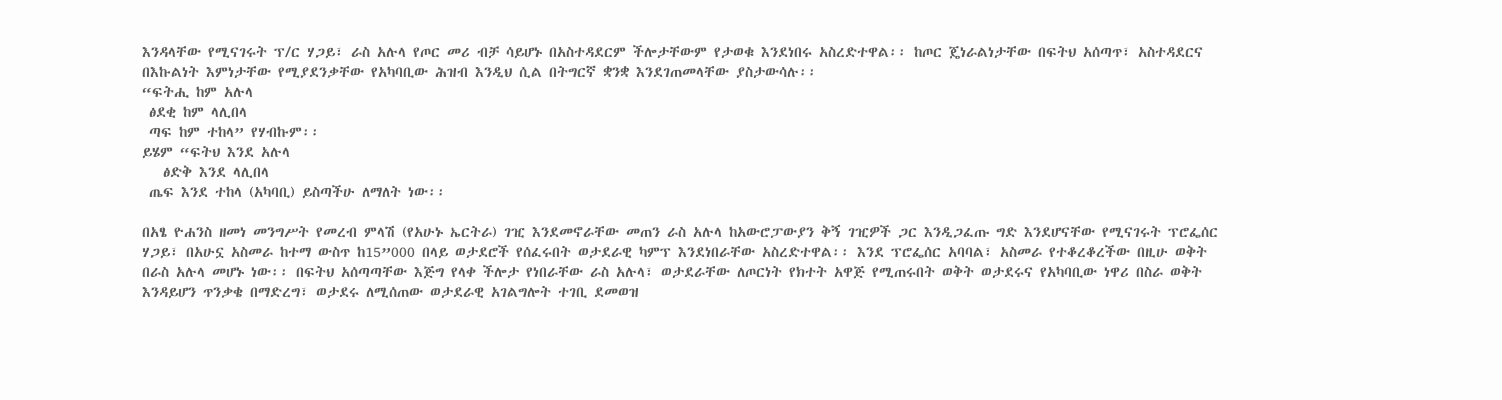እንዳላቸው የሚናገሩት ፕ/ር ሃጋይ፣ ራስ አሉላ የጦር መሪ ብቻ ሳይሆኑ በአስተዳደርም ችሎታቸውም የታወቁ እንደነበሩ አስረድተዋል፡፡ ከጦር ጄነራልነታቸው በፍትህ አሰጣጥ፣ አስተዳደርና በእኩልነት እምነታቸው የሚያደንቃቸው የአካባቢው ሕዝብ እንዲህ ሲል በትግርኛ ቋንቋ እንደገጠመላቸው ያስታውሳሉ፡፡
“ፍትሒ ከም አሉላ
 ፅደቂ ከም ላሊበላ
 ጣፍ ከም ተከላ” የሃብኩም፡፡
ይሄም “ፍትህ እንደ አሉላ
   ፅድቅ እንደ ላሊበላ
 ጤፍ እንደ ተከላ (አካባቢ) ይስጣችሁ ለማለት ነው፡፡

በአፄ ዮሐንስ ዘመነ መንግሥት የመረብ ምላሽ (የአሁኑ ኤርትራ) ገዢ እንደመኖራቸው መጠን ራስ አሉላ ከአውሮፓውያን ቅኝ ገዢዎች ጋር እንዲጋፈጡ ግድ እንደሆናቸው የሚናገሩት ፕሮፌሰር ሃጋይ፣ በአሁኗ አስመራ ከተማ ውስጥ ከ15”000 በላይ ወታደሮች የሰፈሩበት ወታደራዊ ካምፕ እንደነበራቸው አስረድተዋል፡፡ እንደ ፕሮፌሰር አባባል፣ አስመራ የተቆረቆረችው በዚሁ ወቅት በራስ አሉላ መሆኑ ነው፡፡ በፍትህ አሰጣጣቸው እጅግ የላቀ ችሎታ የነበራቸው ራስ አሉላ፣ ወታደራቸው ለጦርነት የክተት አዋጅ የሚጠሩበት ወቅት ወታደሩና የአካባቢው ነዋሪ በስራ ወቅት እንዳይሆን ጥንቃቄ በማድረግ፣ ወታደሩ ለሚሰጠው ወታደራዊ አገልግሎት ተገቢ ደመወዝ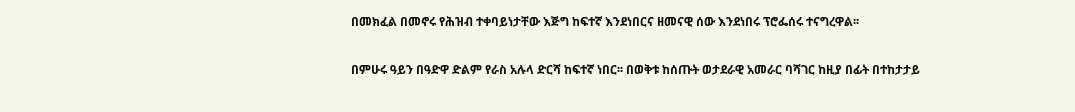በመክፈል በመኖሩ የሕዝብ ተቀባይነታቸው እጅግ ከፍተኛ እንደነበርና ዘመናዊ ሰው እንደነበሩ ፕሮፌሰሩ ተናግረዋል፡፡

በምሁሩ ዓይን በዓድዋ ድልም የራስ አሉላ ድርሻ ከፍተኛ ነበር፡፡ በወቅቱ ከሰጡት ወታደራዊ አመራር ባሻገር ከዚያ በፊት በተከታታይ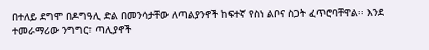በተለይ ደግሞ በዶግዓሊ ድል በመንሳታቸው ለጣልያንኖች ከፍተኛ የስነ ልቦና ስጋት ፈጥሮባቸዋል፡፡ እንደ ተመራማሪው ንግግር፣ ጣሊያኖች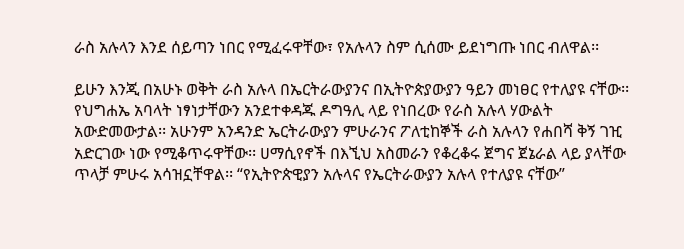ራስ አሉላን እንደ ሰይጣን ነበር የሚፈሩዋቸው፣ የአሉላን ስም ሲሰሙ ይደነግጡ ነበር ብለዋል፡፡

ይሁን እንጂ በአሁኑ ወቅት ራስ አሉላ በኤርትራውያንና በኢትዮጵያውያን ዓይን መነፀር የተለያዩ ናቸው፡፡ የህግሐኤ አባላት ነፃነታቸውን አንደተቀዳጁ ዶግዓሊ ላይ የነበረው የራስ አሉላ ሃውልት አውድመውታል፡፡ አሁንም አንዳንድ ኤርትራውያን ምሁራንና ፖለቲከኞች ራስ አሉላን የሐበሻ ቅኝ ገዢ አድርገው ነው የሚቆጥሩዋቸው፡፡ ሀማሲየኖች በእኚህ አስመራን የቆረቆሩ ጀግና ጀኔራል ላይ ያላቸው ጥላቻ ምሁሩ አሳዝኗቸዋል፡፡ “የኢትዮጵዊያን አሉላና የኤርትራውያን አሉላ የተለያዩ ናቸው”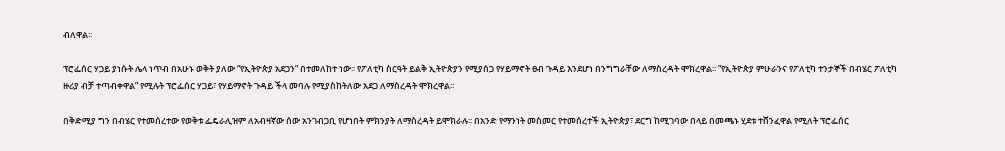ብለዋል፡፡

ፕሮፌሰር ሃጋይ ያነሱት ሌላ ነጥብ በአሁኑ ወቅት ያለው “የኢትዮጵያ አደጋን” በተመለከተ ነው፡፡ የፖለቲካ ስርዓት ይልቅ ኢትዮጵያን የሚያሰጋ የሃይማኖት ፀብ ጉዳይ እንደሆነ በንግግራቸው ለማስረዳት ሞክረዋል፡፡ “የኢትዮጵያ ምሁራንና የፖለቲካ ተንታኞች በብሄር ፖለቲካ ዙሪያ ብቻ ተጣብቀዋል” የሚሉት ፕሮፌሰር ሃጋይ፣ የሃይማኖት ጉዳይ ችላ መባሉ የሚያስከትለው አደጋ ለማስረዳት ሞክረዋል፡፡

በቅድሚያ ግን በብሄር የተመሰረተው የወቅቱ ፌዴራሊዝም ለአብዛኛው ሰው አንገብጋቢ የሆነበት ምክንያት ለማስረዳት ይሞክራሉ፡፡ በአንድ የማንነት መስመር የተመሰረተች ኢትዮጵያ፣ ደርግ ከሚገባው በላይ በመጫኑ ሂደቱ ተሸንፈዋል የሚለት ፕሮፌሰር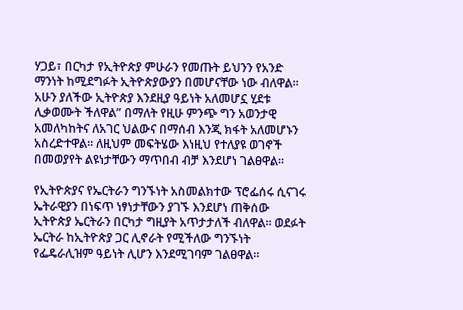ሃጋይ፣ በርካታ የኢትዮጵያ ምሁራን የመጡት ይህንን የአንድ ማንነት ከሚደግፉት ኢትዮጵያውያን በመሆናቸው ነው ብለዋል፡፡ አሁን ያለችው ኢትዮጵያ እንደዚያ ዓይነት አለመሆኗ ሂደቱ ሊቃወሙት ችለዋል” በማለት የዚሁ ምንጭ ግን አወንታዊ አመለካከትና ለአገር ህልውና በማሰብ እንጂ ክፋት አለመሆኑን አስረድተዋል፡፡ ለዚህም መፍትሄው እነዚህ የተለያዩ ወገኖች በመወያየት ልዩነታቸውን ማጥበብ ብቻ እንደሆነ ገልፀዋል፡፡

የኢትዮጵያና የኤርትራን ግንኙነት አስመልክተው ፕሮፌሰሩ ሲናገሩ ኤትራዊያን በነፍጥ ነፃነታቸውን ያገኙ እንደሆነ ጠቅሰው ኢትዮጵያ ኤርትራን በርካታ ግዚያት አጥታታለች ብለዋል፡፡ ወደፉት ኤርትራ ከኢትዮጵያ ጋር ሊኖራት የሚችለው ግንኙነት የፌዴራሊዝም ዓይነት ሊሆን እንደሚገባም ገልፀዋል፡፡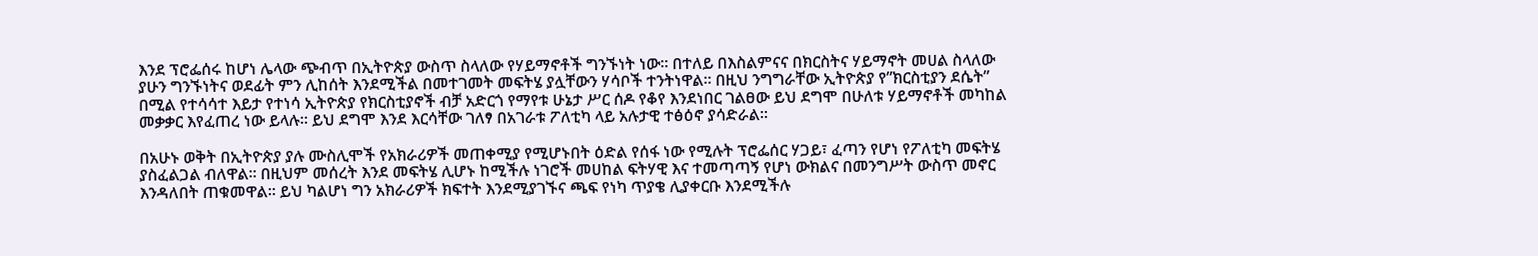እንደ ፕሮፌሰሩ ከሆነ ሌላው ጭብጥ በኢትዮጵያ ውስጥ ስላለው የሃይማኖቶች ግንኙነት ነው፡፡ በተለይ በእስልምናና በክርስትና ሃይማኖት መሀል ስላለው ያሁን ግንኙነትና ወደፊት ምን ሊከሰት እንደሚችል በመተገመት መፍትሄ ያሏቸውን ሃሳቦች ተንትነዋል፡፡ በዚህ ንግግራቸው ኢትዮጵያ የ”ክርስቲያን ደሴት” በሚል የተሳሳተ እይታ የተነሳ ኢትዮጵያ የክርስቲያኖች ብቻ አድርጎ የማየቱ ሁኔታ ሥር ሰዶ የቆየ እንደነበር ገልፀው ይህ ደግሞ በሁለቱ ሃይማኖቶች መካከል መቃቃር እየፈጠረ ነው ይላሉ፡፡ ይህ ደግሞ እንደ እርሳቸው ገለፃ በአገራቱ ፖለቲካ ላይ አሉታዊ ተፅዕኖ ያሳድራል፡፡

በአሁኑ ወቅት በኢትዮጵያ ያሉ ሙስሊሞች የአክራሪዎች መጠቀሚያ የሚሆኑበት ዕድል የሰፋ ነው የሚሉት ፕሮፌሰር ሃጋይ፣ ፈጣን የሆነ የፖለቲካ መፍትሄ ያስፈልጋል ብለዋል፡፡ በዚህም መሰረት እንደ መፍትሄ ሊሆኑ ከሚችሉ ነገሮች መሀከል ፍትሃዊ እና ተመጣጣኝ የሆነ ውክልና በመንግሥት ውስጥ መኖር እንዳለበት ጠቁመዋል፡፡ ይህ ካልሆነ ግን አክራሪዎች ክፍተት እንደሚያገኙና ጫፍ የነካ ጥያቄ ሊያቀርቡ እንደሚችሉ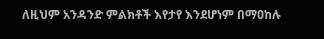ለዚህም አንዳንድ ምልክቶች እየታየ እንደሆነም በማዐከሉ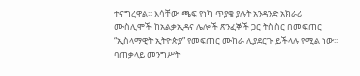ተናግረዋል፡፡ እሳቸው ጫፍ የነካ ጥያቄ ያሉት አንዳንድ አክራሪ ሙስሊሞች ከአልቃኢዳና ሌሎች ጽንፈኞች ጋር ትስስር በመፍጠር “ኢስላማዊት ኢትዮጵያ” የመፍጠር ሙከራ ሊያደርጉ ይችላሉ የሚል ነው፡፡ ባጠቃላይ መንግሥት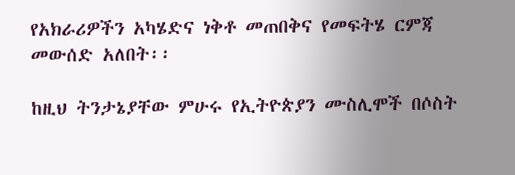የአክራሪዎችን አካሄድና ነቅቶ መጠበቅና የመፍትሄ ርምጃ መውሰድ አለበት፡፡

ከዚህ ትንታኔያቸው ምሁሩ የኢትዮጵያን ሙስሊሞች በሶስት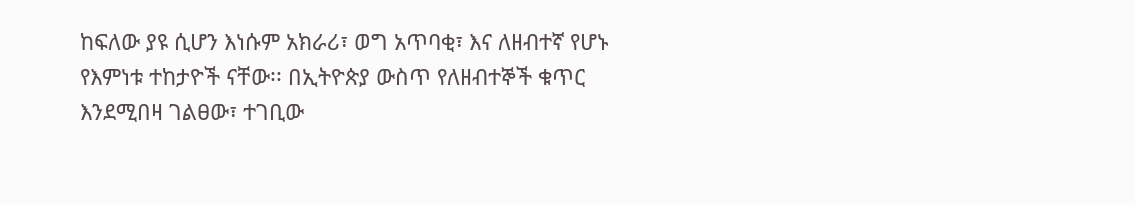ከፍለው ያዩ ሲሆን እነሱም አክራሪ፣ ወግ አጥባቂ፣ እና ለዘብተኛ የሆኑ የእምነቱ ተከታዮች ናቸው፡፡ በኢትዮጵያ ውስጥ የለዘብተኞች ቁጥር እንደሚበዛ ገልፀው፣ ተገቢው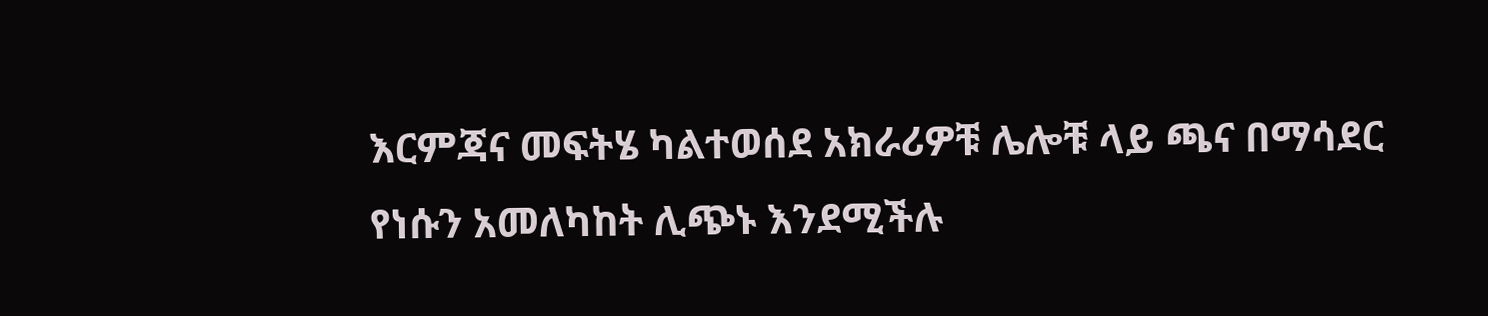እርምጃና መፍትሄ ካልተወሰደ አክራሪዎቹ ሌሎቹ ላይ ጫና በማሳደር የነሱን አመለካከት ሊጭኑ እንደሚችሉ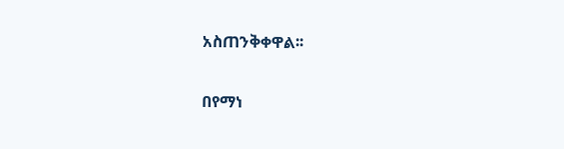አስጠንቅቀዋል፡፡

በየማነ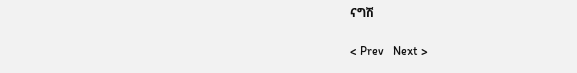ናግሽ

< Prev   Next >